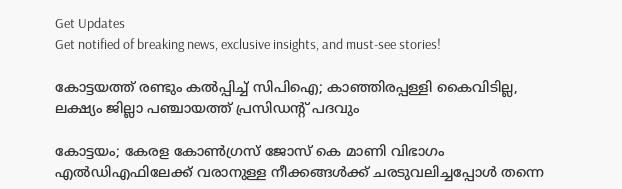Get Updates
Get notified of breaking news, exclusive insights, and must-see stories!

കോട്ടയത്ത് രണ്ടും കൽപ്പിച്ച് സിപിഐ; കാഞ്ഞിരപ്പള്ളി കൈവിടില്ല, ലക്ഷ്യം ജില്ലാ പഞ്ചായത്ത് പ്രസിഡന്റ് പദവും

കോട്ടയം; കേരള കോൺഗ്രസ് ജോസ് കെ മാണി വിഭാഗം എൽഡിഎഫിലേക്ക് വരാനുള്ള നീക്കങ്ങൾക്ക് ചരടുവലിച്ചപ്പോൾ തന്നെ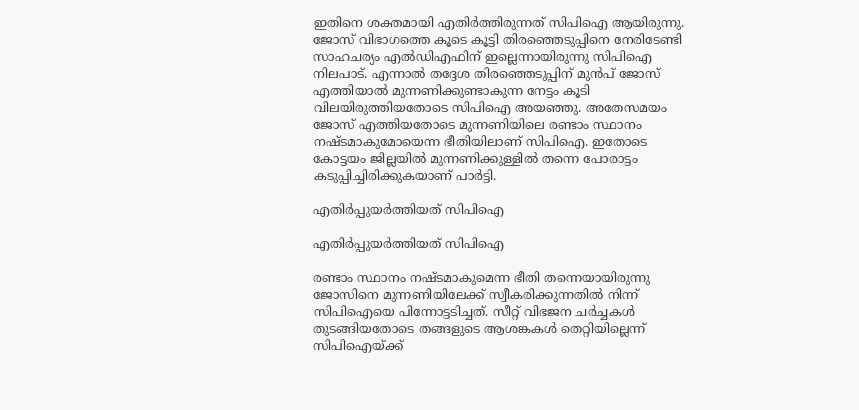ഇതിനെ ശക്തമായി എതിർത്തിരുന്നത് സിപിഐ ആയിരുന്നു. ജോസ് വിഭാഗത്തെ കൂടെ കൂട്ടി തിരഞ്ഞെടുപ്പിനെ നേരിടേണ്ടി സാഹചര്യം എൽഡിഎഫിന് ഇല്ലെന്നായിരുന്നു സിപിഐ നിലപാട്. എന്നാൽ തദ്ദേശ തിരഞ്ഞെടുപ്പിന് മുൻപ് ജോസ് എത്തിയാൽ മുന്നണിക്കുണ്ടാകുന്ന നേട്ടം കൂടി വിലയിരുത്തിയതോടെ സിപിഐ അയഞ്ഞു. അതേസമയം ജോസ് എത്തിയതോടെ മുന്നണിയിലെ രണ്ടാം സ്ഥാനം നഷ്ടമാകുമോയെന്ന ഭീതിയിലാണ് സിപിഐ. ഇതോടെ കോട്ടയം ജില്ലയിൽ മുന്നണിക്കുള്ളിൽ തന്നെ പോരാട്ടം കടുപ്പിച്ചിരിക്കുകയാണ് പാർട്ടി.

എതിർപ്പുയർത്തിയത് സിപിഐ

എതിർപ്പുയർത്തിയത് സിപിഐ

രണ്ടാം സ്ഥാനം നഷ്ടമാകുമെന്ന ഭീതി തന്നെയായിരുന്നു ജോസിനെ മുന്നണിയിലേക്ക് സ്വീകരിക്കുന്നതിൽ നിന്ന് സിപിഐയെ പിന്നോട്ടടിച്ചത്. സീറ്റ് വിഭജന ചർച്ചകൾ തുടങ്ങിയതോടെ തങ്ങളുടെ ആശങ്കകൾ തെറ്റിയില്ലെന്ന് സിപിഐയ്ക്ക്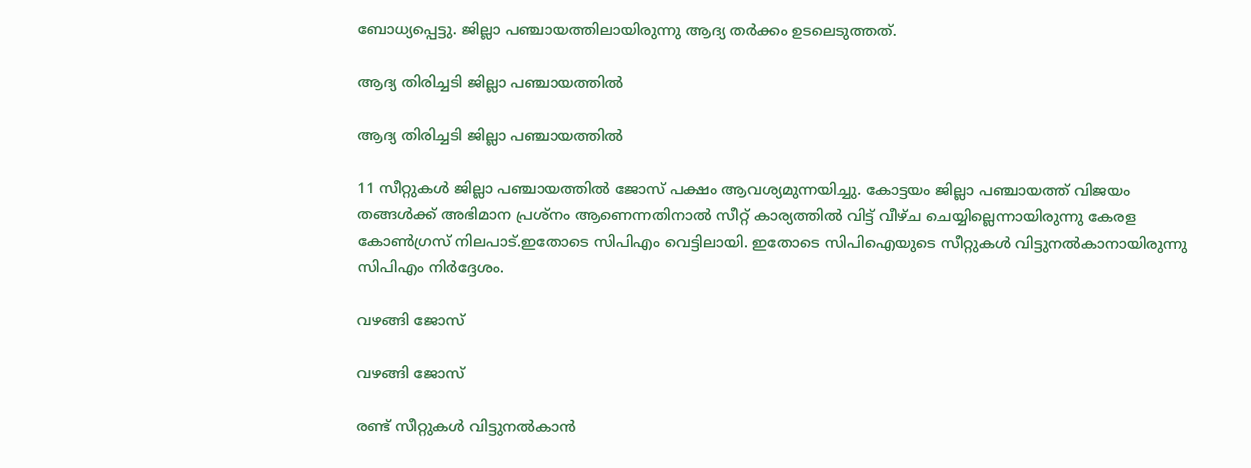ബോധ്യപ്പെട്ടു. ജില്ലാ പഞ്ചായത്തിലായിരുന്നു ആദ്യ തർക്കം ഉടലെടുത്തത്.

ആദ്യ തിരിച്ചടി ജില്ലാ പഞ്ചായത്തിൽ

ആദ്യ തിരിച്ചടി ജില്ലാ പഞ്ചായത്തിൽ

11 സീറ്റുകൾ ജില്ലാ പഞ്ചായത്തിൽ ജോസ് പക്ഷം ആവശ്യമുന്നയിച്ചു. കോട്ടയം ജില്ലാ പഞ്ചായത്ത് വിജയം തങ്ങൾക്ക് അഭിമാന പ്രശ്നം ആണെന്നതിനാൽ സീറ്റ് കാര്യത്തിൽ വിട്ട് വീഴ്ച ചെയ്യില്ലെന്നായിരുന്നു കേരള കോൺഗ്രസ് നിലപാട്.ഇതോടെ സിപിഎം വെട്ടിലായി. ഇതോടെ സിപിഐയുടെ സീറ്റുകൾ വിട്ടുനൽകാനായിരുന്നു സിപിഎം നിർദ്ദേശം.

വഴങ്ങി ജോസ്

വഴങ്ങി ജോസ്

രണ്ട് സീറ്റുകൾ വിട്ടുനൽകാൻ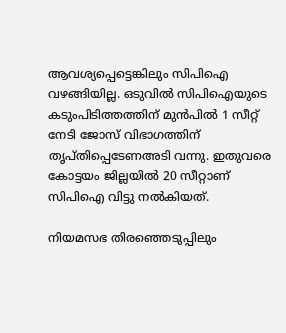ആവശ്യപ്പെട്ടെങ്കിലും സിപിഐ വഴങ്ങിയില്ല. ഒടുവിൽ സിപിഐയുടെ കടുംപിടിത്തത്തിന് മുൻപിൽ 1 സീറ്റ് നേടി ജോസ് വിഭാഗത്തിന് തൃപ്തിപ്പെടേണഅടി വന്നു. ഇതുവരെ കോട്ടയം ജില്ലയിൽ 20 സീറ്റാണ് സിപിഐ വിട്ടു നൽകിയത്.

നിയമസഭ തിരഞ്ഞെടുപ്പിലും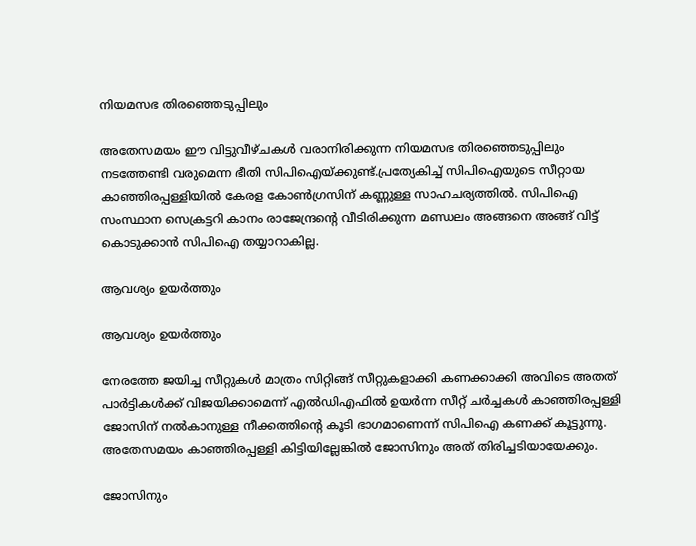നിയമസഭ തിരഞ്ഞെടുപ്പിലും

അതേസമയം ഈ വിട്ടുവീഴ്ചകൾ വരാനിരിക്കുന്ന നിയമസഭ തിരഞ്ഞെടുപ്പിലും നടത്തേണ്ടി വരുമെന്ന ഭീതി സിപിഐയ്ക്കുണ്ട്.പ്രത്യേകിച്ച് സിപിഐയുടെ സീറ്റായ കാഞ്ഞിരപ്പള്ളിയിൽ കേരള കോൺഗ്രസിന് കണ്ണുള്ള സാഹചര്യത്തിൽ. സിപിഐ സംസ്ഥാന സെക്രട്ടറി കാനം രാജേന്ദ്രന്റെ വീടിരിക്കുന്ന മണ്ഡലം അങ്ങനെ അങ്ങ് വിട്ട് കൊടുക്കാൻ സിപിഐ തയ്യാറാകില്ല.

ആവശ്യം ഉയർത്തും

ആവശ്യം ഉയർത്തും

നേരത്തേ ജയിച്ച സീറ്റുകൾ മാത്രം സിറ്റിങ്ങ് സീറ്റുകളാക്കി കണക്കാക്കി അവിടെ അതത് പാർട്ടികൾക്ക് വിജയിക്കാമെന്ന് എൽഡിഎഫിൽ ഉയർന്ന സീറ്റ് ചർച്ചകൾ കാഞ്ഞിരപ്പള്ളി ജോസിന് നൽകാനുള്ള നീക്കത്തിന്റെ കൂടി ഭാഗമാണെന്ന് സിപിഐ കണക്ക് കൂട്ടുന്നു. അതേസമയം കാഞ്ഞിരപ്പള്ളി കിട്ടിയില്ലേങ്കിൽ ജോസിനും അത് തിരിച്ചടിയായേക്കും.

ജോസിനും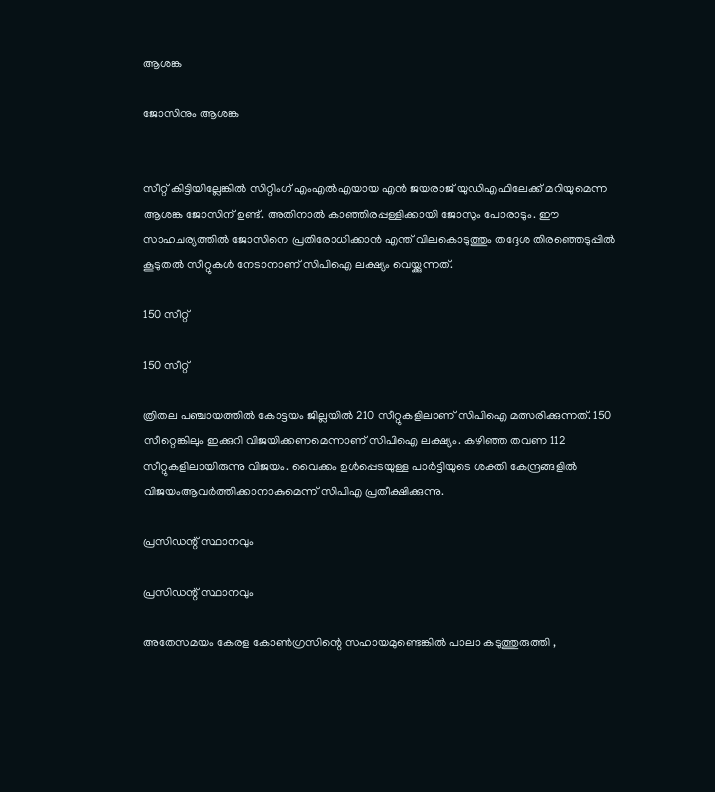ആശങ്ക

ജോസിനും ആശങ്ക


സീറ്റ് കിട്ടിയില്ലേങ്കിൽ സിറ്റിംഗ് എംഎൽഎയായ എൻ ജയരാജ് യുഡിഎഫിലേക്ക് മറിയുമെന്ന ആശങ്ക ജോസിന് ഉണ്ട്. അതിനാൽ കാഞ്ഞിരപ്പള്ളിക്കായി ജോസും പോരാടും. ഈ സാഹചര്യത്തിൽ ജോസിനെ പ്രതിരോധിക്കാൻ എന്ത് വിലകൊടുത്തും തദ്ദേശ തിരഞ്ഞെടുപ്പിൽ കൂടുതൽ സീറ്റുകൾ നേടാനാണ് സിപിഐ ലക്ഷ്യം വെയ്ക്കുന്നത്.

150 സീറ്റ്

150 സീറ്റ്

ത്രിതല പഞ്ചായത്തിൽ കോട്ടയം ജില്ലയിൽ 210 സീറ്റുകളിലാണ് സിപിഐ മത്സരിക്കുന്നത്. 150 സീറ്റെങ്കിലും ഇക്കുറി വിജയിക്കണമെന്നാണ് സിപിഐ ലക്ഷ്യം. കഴിഞ്ഞ തവണ 112 സീറ്റുകളിലായിരുന്നു വിജയം. വൈക്കം ഉൾപ്പെടയുള്ള പാർട്ടിയുടെ ശക്തി കേന്ദ്രങ്ങളിൽ വിജയംആവർത്തിക്കാനാകുമെന്ന് സിപിഎ പ്രതീക്ഷിക്കുന്നു.

പ്രസിഡന്റ് സ്ഥാനവും

പ്രസിഡന്റ് സ്ഥാനവും

അതേസമയം കേരള കോൺഗ്രസിന്റെ സഹായമുണ്ടെങ്കിൽ പാലാ കടുത്തുരുത്തി ,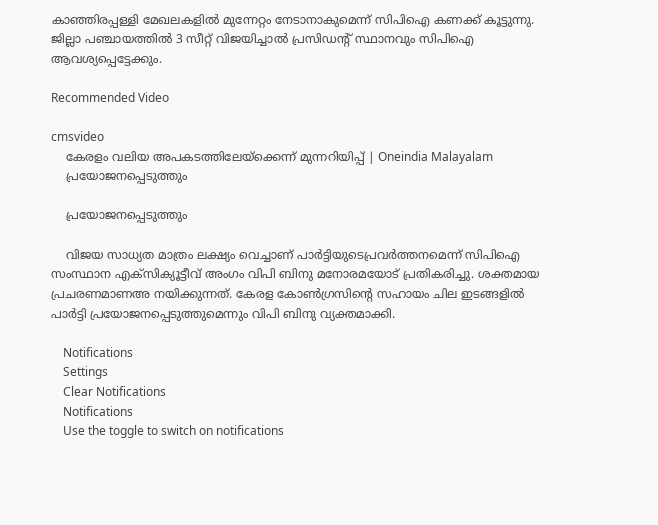കാഞ്ഞിരപ്പള്ളി മേഖലകളിൽ മുന്നേറ്റം നേടാനാകുമെന്ന് സിപിഐ കണക്ക് കൂട്ടുന്നു. ജില്ലാ പഞ്ചായത്തിൽ 3 സീറ്റ് വിജയിച്ചാൽ പ്രസിഡന്റ് സ്ഥാനവും സിപിഐ ആവശ്യപ്പെട്ടേക്കും.

Recommended Video

cmsvideo
    കേരളം വലിയ അപകടത്തിലേയ്‌ക്കെന്ന് മുന്നറിയിപ്പ് | Oneindia Malayalam
    പ്രയോജനപ്പെടുത്തും

    പ്രയോജനപ്പെടുത്തും

    വിജയ സാധ്യത മാത്രം ലക്ഷ്യം വെച്ചാണ് പാർട്ടിയുടെപ്രവർത്തനമെന്ന് സിപിഐ സംസ്ഥാന എക്സിക്യൂട്ടീവ് അംഗം വിപി ബിനു മനോരമയോട് പ്രതികരിച്ചു. ശക്തമായ പ്രചരണമാണഅ നയിക്കുന്നത്. കേരള കോൺഗ്രസിന്റെ സഹായം ചില ഇടങ്ങളിൽ പാർട്ടി പ്രയോജനപ്പെടുത്തുമെന്നും വിപി ബിനു വ്യക്തമാക്കി.

    Notifications
    Settings
    Clear Notifications
    Notifications
    Use the toggle to switch on notifications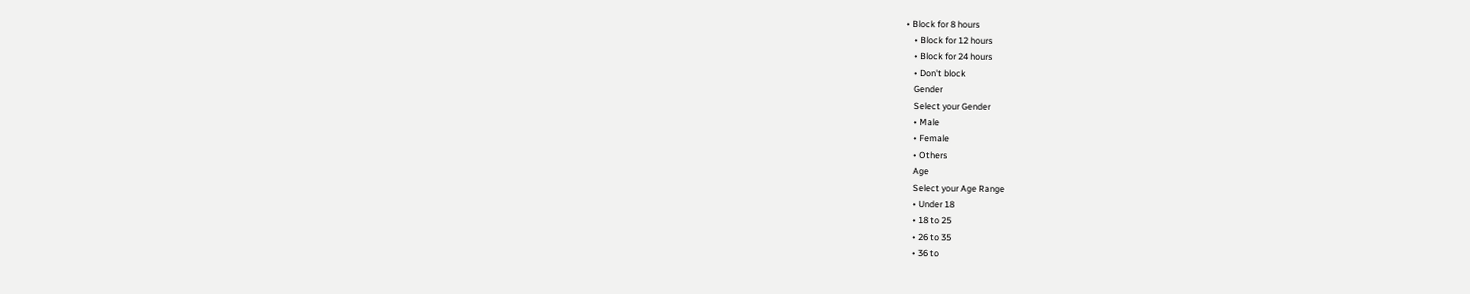• Block for 8 hours
    • Block for 12 hours
    • Block for 24 hours
    • Don't block
    Gender
    Select your Gender
    • Male
    • Female
    • Others
    Age
    Select your Age Range
    • Under 18
    • 18 to 25
    • 26 to 35
    • 36 to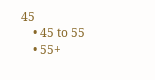45
    • 45 to 55
    • 55+